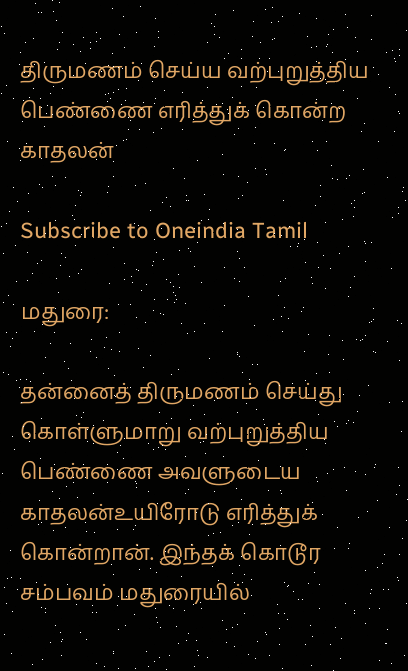திருமணம் செய்ய வற்புறுத்திய பெண்ணை எரித்துக் கொன்ற காதலன்

Subscribe to Oneindia Tamil

மதுரை:

தன்னைத் திருமணம் செய்து கொள்ளுமாறு வற்புறுத்திய பெண்ணை அவளுடைய காதலன்உயிரோடு எரித்துக் கொன்றான். இந்தக் கொடூர சம்பவம் மதுரையில்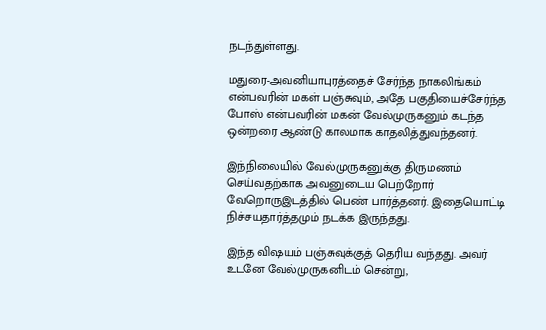நடந்துள்ளது.

மதுரை-அவனியாபுரத்தைச் சேர்ந்த நாகலிங்கம் என்பவரின் மகள் பஞ்சுவும், அதே பகுதியைச்சேர்ந்த போஸ் என்பவரின் மகன் வேல்முருகனும் கடந்த ஒன்றரை ஆண்டு காலமாக காதலித்துவந்தனர்.

இந்நிலையில் வேல்முருகனுக்கு திருமணம் செய்வதற்காக அவனுடைய பெற்றோர் வேறொருஇடத்தில் பெண் பார்த்தனர். இதையொட்டி நிச்சயதார்த்தமும் நடக்க இருந்தது.

இந்த விஷயம் பஞ்சுவுக்குத் தெரிய வந்தது. அவர் உடனே வேல்முருகனிடம் சென்று,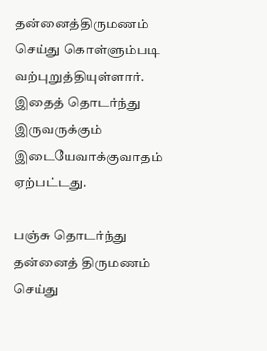தன்னைத்திருமணம் செய்து கொள்ளும்படி வற்புறுத்தியுள்ளார். இதைத் தொடர்ந்து இருவருக்கும் இடையேவாக்குவாதம் ஏற்பட்டது.

பஞ்சு தொடர்ந்து தன்னைத் திருமணம் செய்து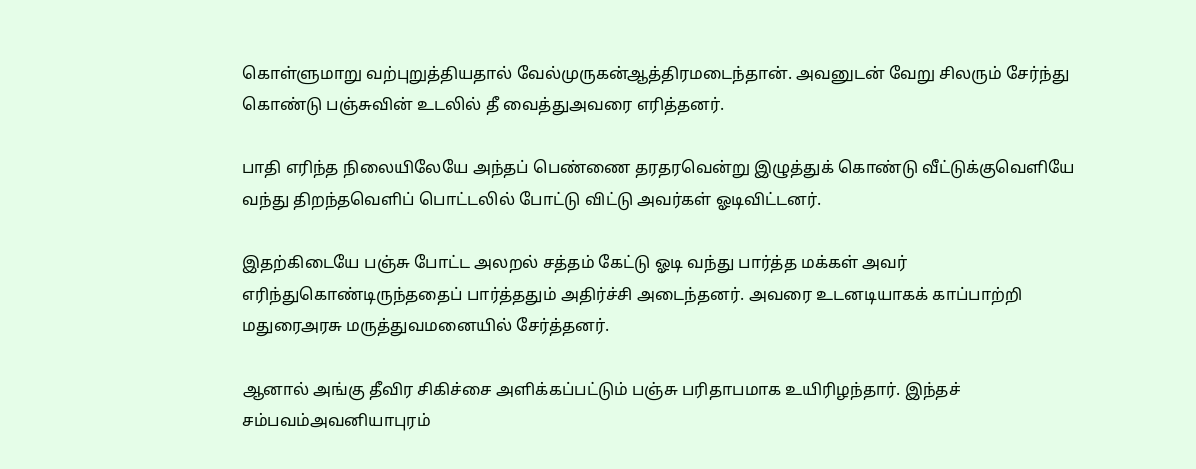கொள்ளுமாறு வற்புறுத்தியதால் வேல்முருகன்ஆத்திரமடைந்தான். அவனுடன் வேறு சிலரும் சேர்ந்து கொண்டு பஞ்சுவின் உடலில் தீ வைத்துஅவரை எரித்தனர்.

பாதி எரிந்த நிலையிலேயே அந்தப் பெண்ணை தரதரவென்று இழுத்துக் கொண்டு வீட்டுக்குவெளியே வந்து திறந்தவெளிப் பொட்டலில் போட்டு விட்டு அவர்கள் ஓடிவிட்டனர்.

இதற்கிடையே பஞ்சு போட்ட அலறல் சத்தம் கேட்டு ஓடி வந்து பார்த்த மக்கள் அவர் எரிந்துகொண்டிருந்ததைப் பார்த்ததும் அதிர்ச்சி அடைந்தனர். அவரை உடனடியாகக் காப்பாற்றி மதுரைஅரசு மருத்துவமனையில் சேர்த்தனர்.

ஆனால் அங்கு தீவிர சிகிச்சை அளிக்கப்பட்டும் பஞ்சு பரிதாபமாக உயிரிழந்தார். இந்தச் சம்பவம்அவனியாபுரம்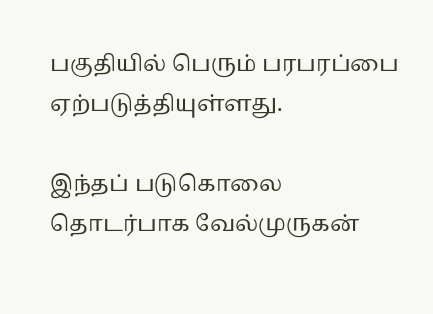பகுதியில் பெரும் பரபரப்பை ஏற்படுத்தியுள்ளது.

இந்தப் படுகொலை தொடர்பாக வேல்முருகன்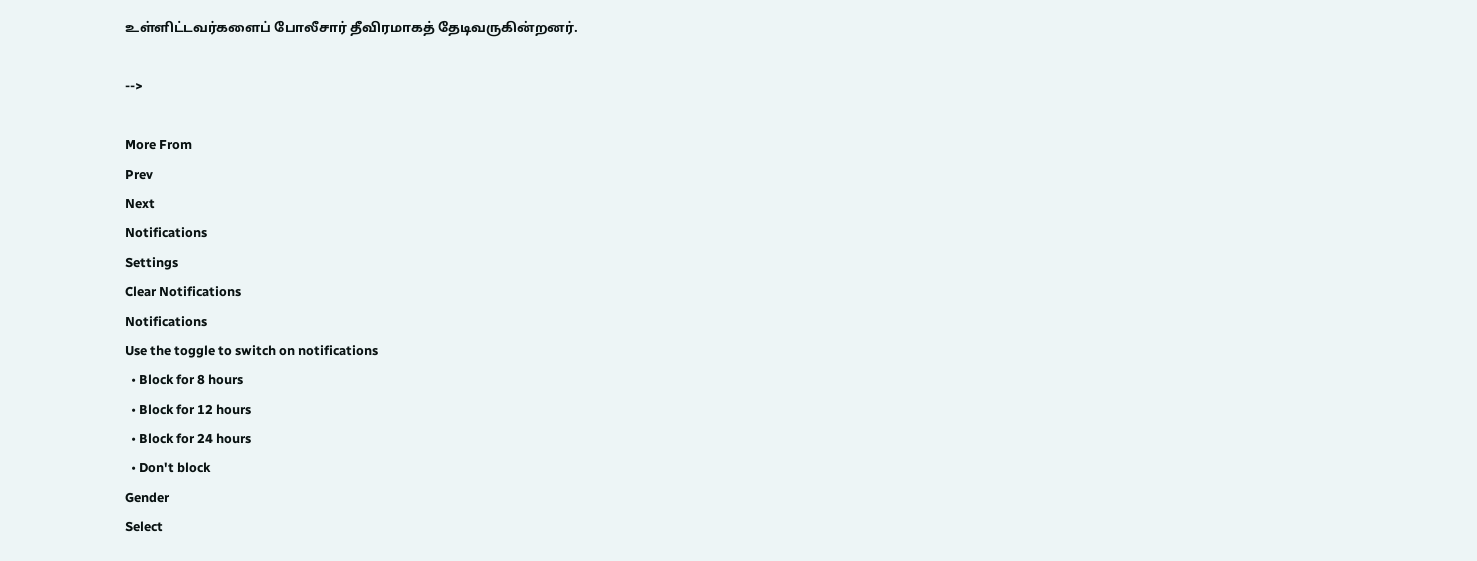உள்ளிட்டவர்களைப் போலீசார் தீவிரமாகத் தேடிவருகின்றனர்.

-->

More From
Prev
Next
Notifications
Settings
Clear Notifications
Notifications
Use the toggle to switch on notifications
  • Block for 8 hours
  • Block for 12 hours
  • Block for 24 hours
  • Don't block
Gender
Select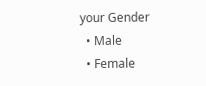your Gender
  • Male
  • Female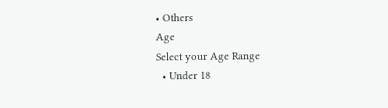• Others
Age
Select your Age Range
  • Under 18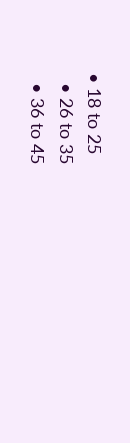• 18 to 25
  • 26 to 35
  • 36 to 45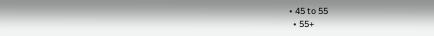• 45 to 55
  • 55+